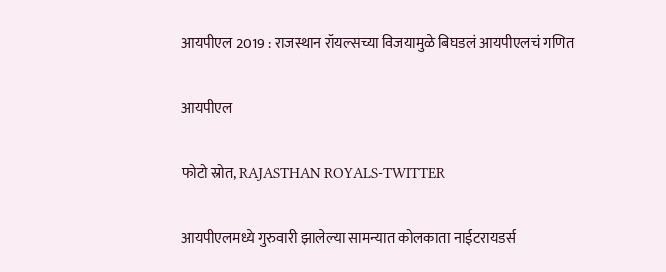आयपीएल 2019 : राजस्थान रॉयल्सच्या विजयामुळे बिघडलं आयपीएलचं गणित

आयपीएल

फोटो स्रोत, RAJASTHAN ROYALS-TWITTER

आयपीएलमध्ये गुरुवारी झालेल्या सामन्यात कोलकाता नाईटरायडर्स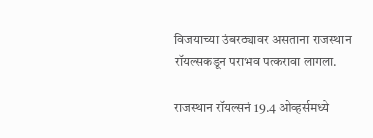विजयाच्या उंबरठ्यावर असताना राजस्थान रॉयल्सकडून पराभव पत्करावा लागला.

राजस्थान रॉयल्सनं 19.4 ओव्हर्समध्ये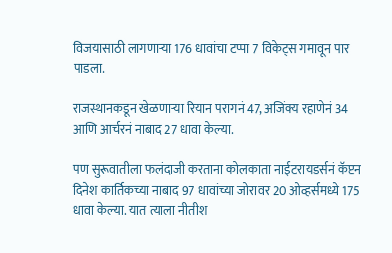विजयासाठी लागणाऱ्या 176 धावांचा टप्पा 7 विकेट्स गमावून पार पाडला.

राजस्थानकडून खेळणाऱ्या रियान परागनं 47, अजिंक्य रहाणेनं 34 आणि आर्चरनं नाबाद 27 धावा केल्या.

पण सुरूवातीला फलंदाजी करताना कोलकाता नाईटरायडर्सनं कॅप्टन दिनेश कार्तिकच्या नाबाद 97 धावांच्या जोरावर 20 ओव्हर्समध्ये 175 धावा केल्या. यात त्याला नीतीश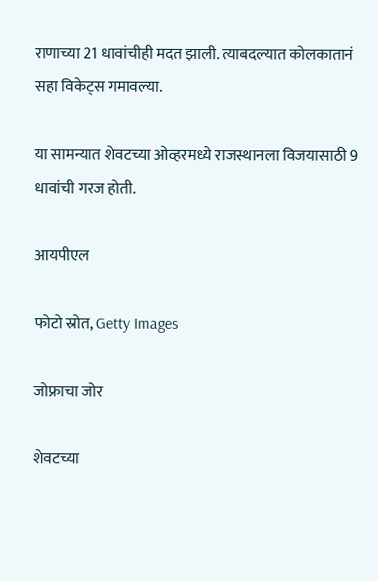राणाच्या 21 धावांचीही मदत झाली. त्याबदल्यात कोलकातानं सहा विकेट्स गमावल्या.

या सामन्यात शेवटच्या ओव्हरमध्ये राजस्थानला विजयासाठी 9 धावांची गरज होती.

आयपीएल

फोटो स्रोत, Getty Images

जोफ्राचा जोर

शेवटच्या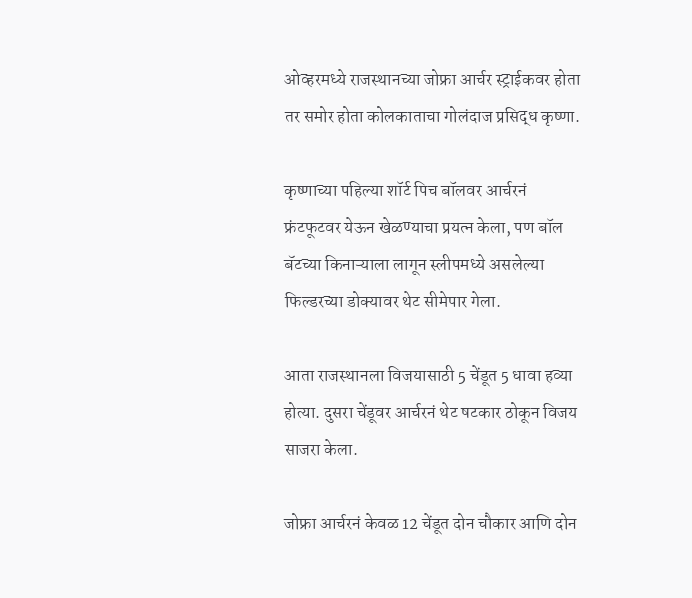ओव्हरमध्ये राजस्थानच्या जोफ्रा आर्चर स्ट्राईकवर होता तर समोर होता कोलकाताचा गोलंदाज प्रसिद्ध कृष्णा.

कृष्णाच्या पहिल्या शॉर्ट पिच बॉलवर आर्चरनं फ्रंटफूटवर येऊन खेळण्याचा प्रयत्न केला, पण बॉल बॅटच्या किनाऱ्याला लागून स्लीपमध्ये असलेल्या फिल्डरच्या डोक्यावर थेट सीमेपार गेला.

आता राजस्थानला विजयासाठी 5 चेंडूत 5 धावा हव्या होत्या. दुसरा चेंडूवर आर्चरनं थेट षटकार ठोकून विजय साजरा केला.

जोफ्रा आर्चरनं केवळ 12 चेंडूत दोन चौकार आणि दोन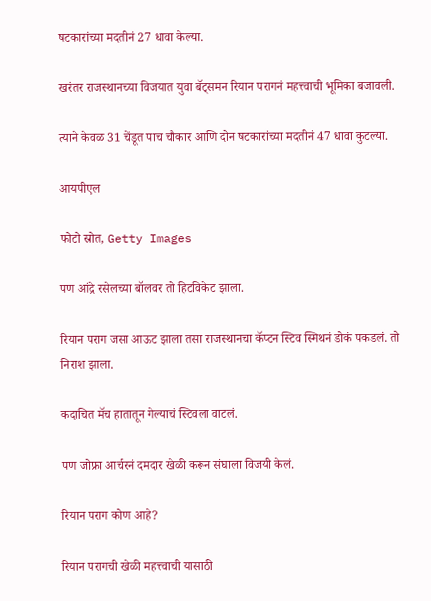षटकारांच्या मदतीनं 27 धावा केल्या.

खरंतर राजस्थानच्या विजयात युवा बॅट्समन रियान परागनं महत्त्वाची भूमिका बजावली.

त्याने केवळ 31 चेंडूत पाच चौकार आणि दोन षटकारांच्या मदतीनं 47 धावा कुटल्या.

आयपीएल

फोटो स्रोत, Getty Images

पण आंद्रे रसेलच्या बॉलवर तो हिटविकेट झाला.

रियान पराग जसा आऊट झाला तसा राजस्थानचा कॅप्टन स्टिव स्मिथनं डोकं पकडलं. तो निराश झाला.

कदाचित मॅच हातातून गेल्याचं स्टिवला वाटलं.

पण जोफ्रा आर्चरनं दमदार खेळी करून संघाला विजयी केलं.

रियान पराग कोण आहे?

रियान परागची खेळी महत्त्वाची यासाठी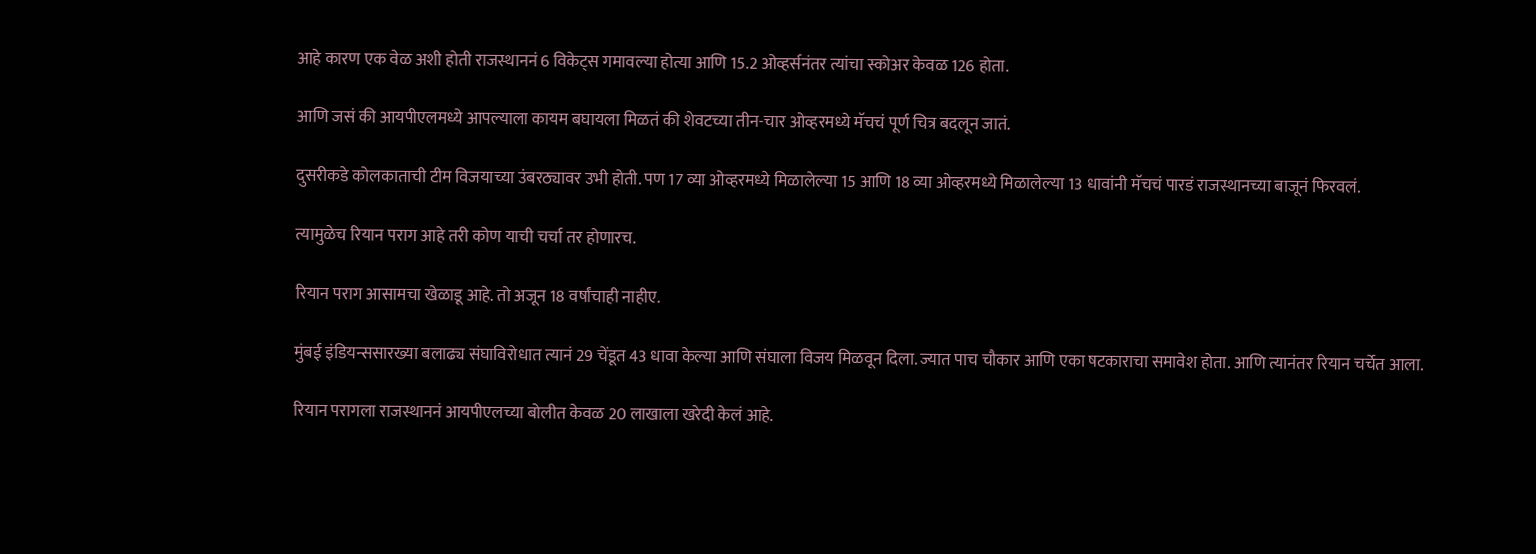आहे कारण एक वेळ अशी होती राजस्थाननं 6 विकेट्स गमावल्या होत्या आणि 15.2 ओव्हर्सनंतर त्यांचा स्कोअर केवळ 126 होता.

आणि जसं की आयपीएलमध्ये आपल्याला कायम बघायला मिळतं की शेवटच्या तीन-चार ओव्हरमध्ये मॅचचं पूर्ण चित्र बदलून जातं.

दुसरीकडे कोलकाताची टीम विजयाच्या उंबरठ्यावर उभी होती. पण 17 व्या ओव्हरमध्ये मिळालेल्या 15 आणि 18 व्या ओव्हरमध्ये मिळालेल्या 13 धावांनी मॅचचं पारडं राजस्थानच्या बाजूनं फिरवलं.

त्यामुळेच रियान पराग आहे तरी कोण याची चर्चा तर होणारच.

रियान पराग आसामचा खेळाडू आहे. तो अजून 18 वर्षांचाही नाहीए.

मुंबई इंडियन्ससारख्या बलाढ्य संघाविरोधात त्यानं 29 चेंडूत 43 धावा केल्या आणि संघाला विजय मिळवून दिला. ज्यात पाच चौकार आणि एका षटकाराचा समावेश होता. आणि त्यानंतर रियान चर्चेत आला.

रियान परागला राजस्थाननं आयपीएलच्या बोलीत केवळ 20 लाखाला खरेदी केलं आहे.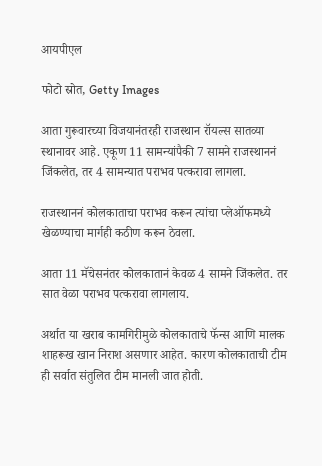आयपीएल

फोटो स्रोत, Getty Images

आता गुरूवारच्या विजयानंतरही राजस्थान रॉयल्स सातव्या स्थानावर आहे. एकूण 11 सामन्यांपैकी 7 सामने राजस्थाननं जिंकलेत, तर 4 सामन्यात पराभव पत्करावा लागला.

राजस्थाननं कोलकाताचा पराभव करून त्यांचा प्लेऑफमध्ये खेळण्याचा मार्गही कठीण करून ठेवला.

आता 11 मॅचेसनंतर कोलकातानं केवळ 4 सामने जिंकलेत. तर सात वेळा पराभव पत्करावा लागलाय.

अर्थात या खराब कामगिरीमुळे कोलकाताचे फॅन्स आणि मालक शाहरूख खान निराश असणार आहेत. कारण कोलकाताची टीम ही सर्वात संतुलित टीम मानली जात होती.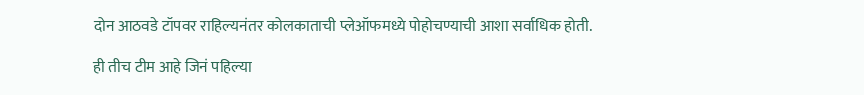दोन आठवडे टॉपवर राहिल्यनंतर कोलकाताची प्लेऑफमध्ये पोहोचण्याची आशा सर्वाधिक होती.

ही तीच टीम आहे जिनं पहिल्या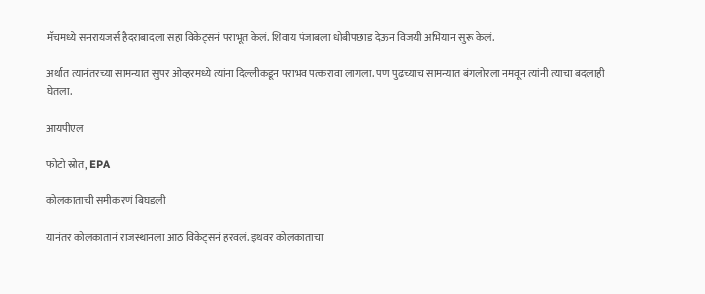मॅचमध्ये सनरायजर्स हैदराबादला सहा विकेट्सनं पराभूत केलं. शिवाय पंजाबला धोबीपछाड देऊन विजयी अभियान सुरू केलं.

अर्थात त्यानंतरच्या सामन्यात सुपर ओव्हरमध्ये त्यांना दिल्लीकडून पराभव पत्करावा लागला. पण पुढच्याच सामन्यात बंगलोरला नमवून त्यांनी त्याचा बदलाही घेतला.

आयपीएल

फोटो स्रोत, EPA

कोलकाताची समीकरणं बिघडली

यानंतर कोलकातानं राजस्थानला आठ विकेट्सनं हरवलं. इथवर कोलकाताचा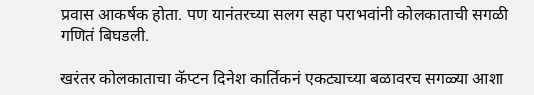प्रवास आकर्षक होता. पण यानंतरच्या सलग सहा पराभवांनी कोलकाताची सगळी गणितं बिघडली.

खरंतर कोलकाताचा कॅप्टन दिनेश कार्तिकनं एकट्याच्या बळावरच सगळ्या आशा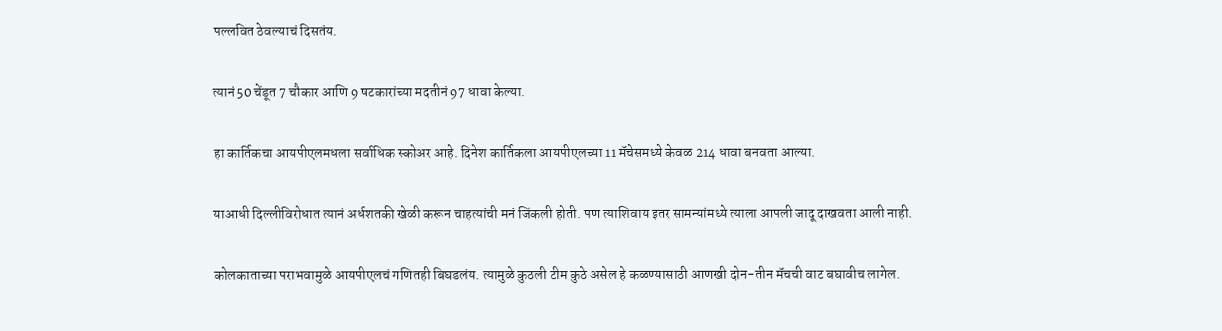पल्लवित ठेवल्याचं दिसतंय.

त्यानं 50 चेंडूत 7 चौकार आणि 9 षटकारांच्या मदतीनं 97 धावा केल्या.

हा कार्तिकचा आयपीएलमधला सर्वाधिक स्कोअर आहे. दिनेश कार्तिकला आयपीएलच्या 11 मॅचेसमध्ये केवळ 214 धावा बनवता आल्या.

याआधी दिल्लीविरोधात त्यानं अर्धशतकी खेळी करून चाहत्यांची मनं जिंकली होती. पण त्याशिवाय इतर सामन्यांमध्ये त्याला आपली जादू दाखवता आली नाही.

कोलकाताच्या पराभवामुळे आयपीएलचं गणितही बिघडलंय. त्यामुळे कुठली टीम कुठे असेल हे कळण्यासाठी आणखी दोन-तीन मॅचची वाट बघावीच लागेल.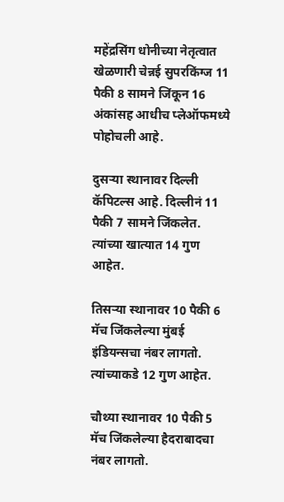महेंद्रसिंग धोनीच्या नेतृत्वात खेळणारी चेन्नई सुपरकिंग्ज 11 पैकी 8 सामने जिंकून 16 अंकांसह आधीच प्लेऑफमध्ये पोहोचली आहे.

दुसऱ्या स्थानावर दिल्ली कॅपिटल्स आहे. दिल्लीनं 11 पैकी 7 सामने जिंकलेत. त्यांच्या खात्यात 14 गुण आहेत.

तिसऱ्या स्थानावर 10 पैकी 6 मॅच जिंकलेल्या मुंबई इंडियन्सचा नंबर लागतो. त्यांच्याकडे 12 गुण आहेत.

चौथ्या स्थानावर 10 पैकी 5 मॅच जिंकलेल्या हैदराबादचा नंबर लागतो.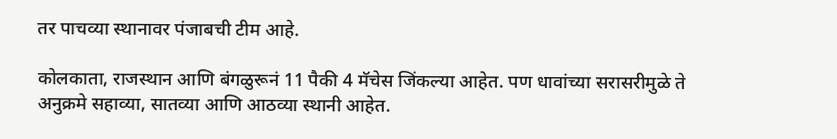तर पाचव्या स्थानावर पंजाबची टीम आहे.

कोलकाता, राजस्थान आणि बंगळुरूनं 11 पैकी 4 मॅचेस जिंकल्या आहेत. पण धावांच्या सरासरीमुळे ते अनुक्रमे सहाव्या, सातव्या आणि आठव्या स्थानी आहेत.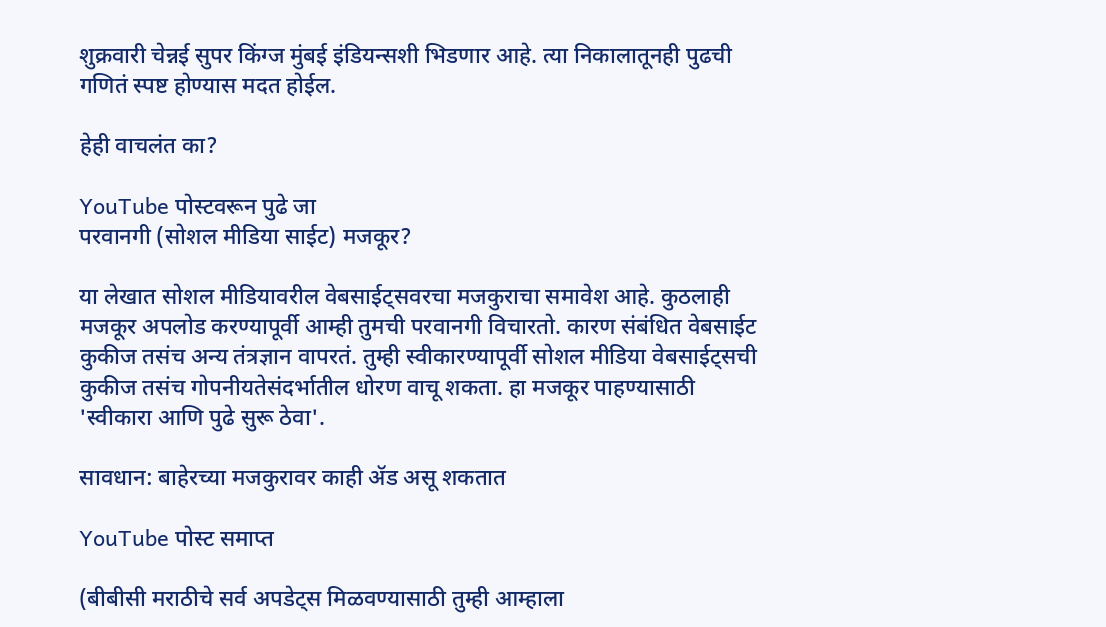शुक्रवारी चेन्नई सुपर किंग्ज मुंबई इंडियन्सशी भिडणार आहे. त्या निकालातूनही पुढची गणितं स्पष्ट होण्यास मदत होईल.

हेही वाचलंत का?

YouTube पोस्टवरून पुढे जा
परवानगी (सोशल मीडिया साईट) मजकूर?

या लेखात सोशल मीडियावरील वेबसाईट्सवरचा मजकुराचा समावेश आहे. कुठलाही मजकूर अपलोड करण्यापूर्वी आम्ही तुमची परवानगी विचारतो. कारण संबंधित वेबसाईट कुकीज तसंच अन्य तंत्रज्ञान वापरतं. तुम्ही स्वीकारण्यापूर्वी सोशल मीडिया वेबसाईट्सची कुकीज तसंच गोपनीयतेसंदर्भातील धोरण वाचू शकता. हा मजकूर पाहण्यासाठी 'स्वीकारा आणि पुढे सुरू ठेवा'.

सावधान: बाहेरच्या मजकुरावर काही ॲड असू शकतात

YouTube पोस्ट समाप्त

(बीबीसी मराठीचे सर्व अपडेट्स मिळवण्यासाठी तुम्ही आम्हाला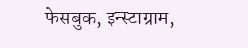फेसबुक, इन्स्टाग्राम,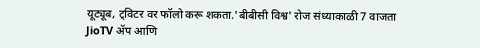यूट्यूब, ट्विटर वर फॉलो करू शकता.'बीबीसी विश्व' रोज संध्याकाळी 7 वाजता JioTV ॲप आणि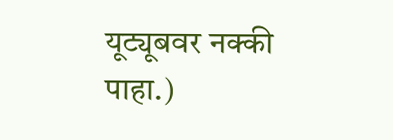यूट्यूबवर नक्की पाहा.)